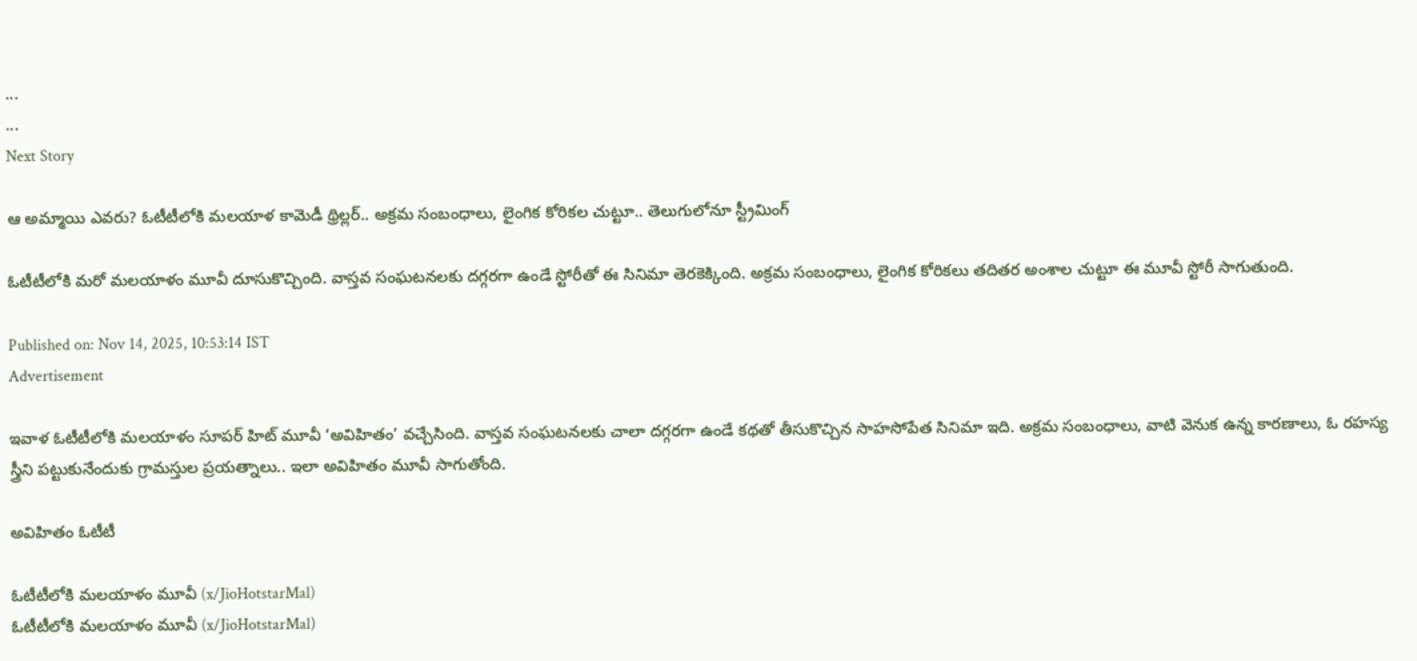...
...
Next Story

ఆ అమ్మాయి ఎవరు? ఓటీటీలోకి మలయాళ కామెడీ థ్రిల్లర్.. అక్రమ సంబంధాలు, లైంగిక కోరికల చుట్టూ.. తెలుగులోనూ స్ట్రీమింగ్

ఓటీటీలోకి మరో మలయాళం మూవీ దూసుకొచ్చింది. వాస్తవ సంఘటనలకు దగ్గరగా ఉండే స్టోరీతో ఈ సినిమా తెరకెక్కింది. అక్రమ సంబంధాలు, లైంగిక కోరికలు తదితర అంశాల చుట్టూ ఈ మూవీ స్టోరీ సాగుతుంది.

Published on: Nov 14, 2025, 10:53:14 IST
Advertisement

ఇవాళ ఓటీటీలోకి మలయాళం సూపర్ హిట్ మూవీ ‘అవిహితం’ వచ్చేసింది. వాస్తవ సంఘటనలకు చాలా దగ్గరగా ఉండే కథతో తీసుకొచ్చిన సాహసోపేత సినిమా ఇది. అక్రమ సంబంధాలు, వాటి వెనుక ఉన్న కారణాలు, ఓ రహస్య స్త్రీని పట్టుకునేందుకు గ్రామస్తుల ప్రయత్నాలు.. ఇలా అవిహితం మూవీ సాగుతోంది.

అవిహితం ఓటీటీ

ఓటీటీలోకి మలయాళం మూవీ (x/JioHotstarMal)
ఓటీటీలోకి మలయాళం మూవీ (x/JioHotstarMal)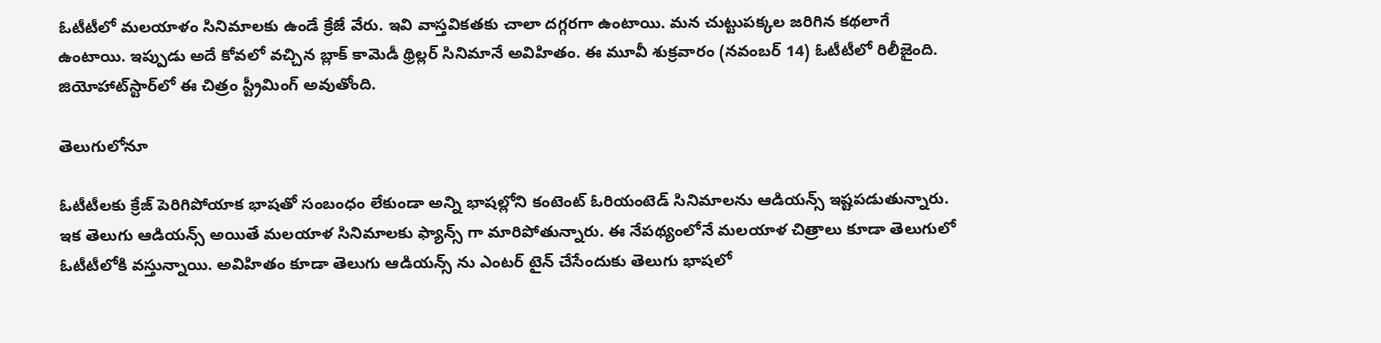ఓటీటీలో మలయాళం సినిమాలకు ఉండే క్రేజే వేరు. ఇవి వాస్తవికతకు చాలా దగ్గరగా ఉంటాయి. మన చుట్టుపక్కల జరిగిన కథలాగే ఉంటాయి. ఇప్పుడు అదే కోవలో వచ్చిన బ్లాక్ కామెడీ థ్రిల్లర్ సినిమానే అవిహితం. ఈ మూవీ శుక్రవారం (నవంబర్ 14) ఓటీటీలో రిలీజైంది. జియోహాట్‌స్టార్‌లో ఈ చిత్రం స్ట్రీమింగ్ అవుతోంది.

తెలుగులోనూ

ఓటీటీలకు క్రేజ్ పెరిగిపోయాక భాషతో సంబంధం లేకుండా అన్ని భాషల్లోని కంటెంట్ ఓరియంటెడ్ సినిమాలను ఆడియన్స్ ఇష్టపడుతున్నారు. ఇక తెలుగు ఆడియన్స్ అయితే మలయాళ సినిమాలకు ఫ్యాన్స్ గా మారిపోతున్నారు. ఈ నేపథ్యంలోనే మలయాళ చిత్రాలు కూడా తెలుగులో ఓటీటీలోకి వస్తున్నాయి. అవిహితం కూడా తెలుగు ఆడియన్స్ ను ఎంటర్ టైన్ చేసేందుకు తెలుగు భాషలో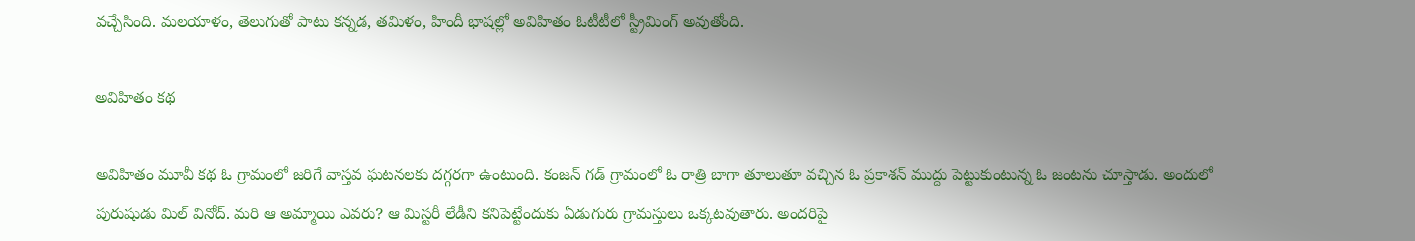వచ్చేసింది. మలయాళం, తెలుగుతో పాటు కన్నడ, తమిళం, హిందీ భాషల్లో అవిహితం ఓటీటీలో స్ట్రీమింగ్ అవుతోంది.

అవిహితం కథ

అవిహితం మూవీ కథ ఓ గ్రామంలో జరిగే వాస్తవ ఘటనలకు దగ్గరగా ఉంటుంది. కంజన్ గడ్ గ్రామంలో ఓ రాత్రి బాగా తూలుతూ వచ్చిన ఓ ప్రకాశన్ ముద్దు పెట్టుకుంటున్న ఓ జంటను చూస్తాడు. అందులో పురుషుడు మిల్ వినోద్. మరి ఆ అమ్మాయి ఎవరు? ఆ మిస్టరీ లేడీని కనిపెట్టేందుకు ఏడుగురు గ్రామస్తులు ఒక్కటవుతారు. అందరిపై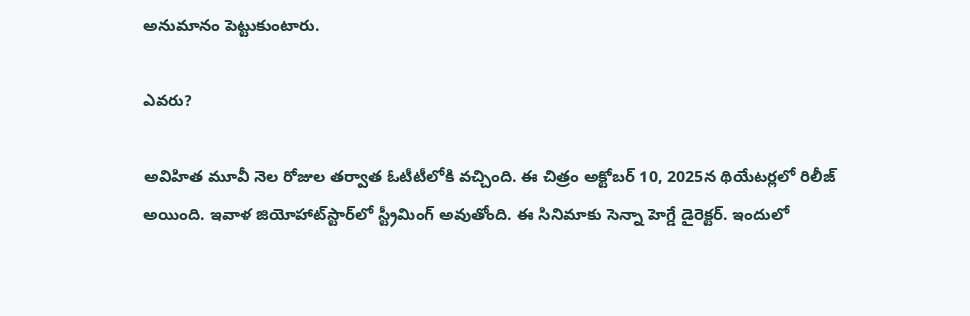అనుమానం పెట్టుకుంటారు.

ఎవరు?

అవిహిత మూవీ నెల రోజుల తర్వాత ఓటీటీలోకి వచ్చింది. ఈ చిత్రం అక్టోబర్ 10, 2025న థియేటర్లలో రిలీజ్ అయింది. ఇవాళ జియోహాట్‌స్టార్‌లో స్ట్రీమింగ్ అవుతోంది. ఈ సినిమాకు సెన్నా హెగ్డే డైరెక్టర్. ఇందులో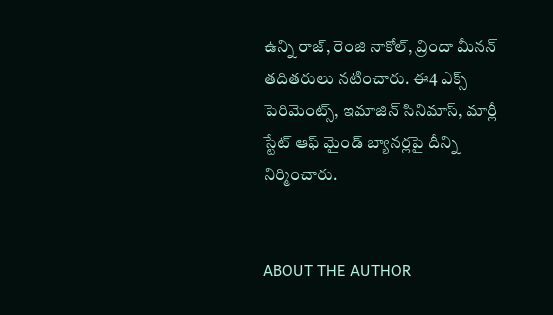ఉన్ని రాజ్, రెంజి నాకోల్, వ్రిందా మీనన్ తదితరులు నటించారు. ఈ4 ఎక్స్ పెరిమెంట్స్, ఇమాజిన్ సినిమాస్, మార్లీ స్టేట్ ఆఫ్ మైండ్ బ్యానర్లపై దీన్ని నిర్మించారు.


ABOUT THE AUTHOR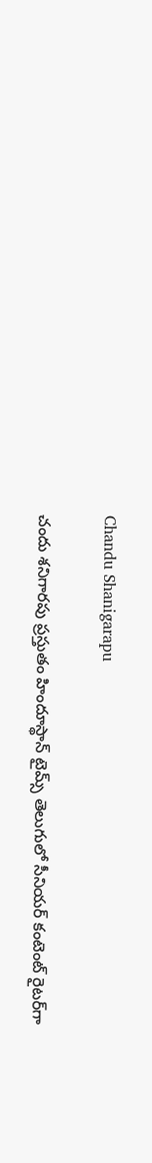Chandu Shanigarapu

చందు శనిగారపు ప్రస్తుతం హిందూస్థాన్ టైమ్స్ తెలుగులో సీనియర్ కంటెంట్ రైట‌ర్‌గా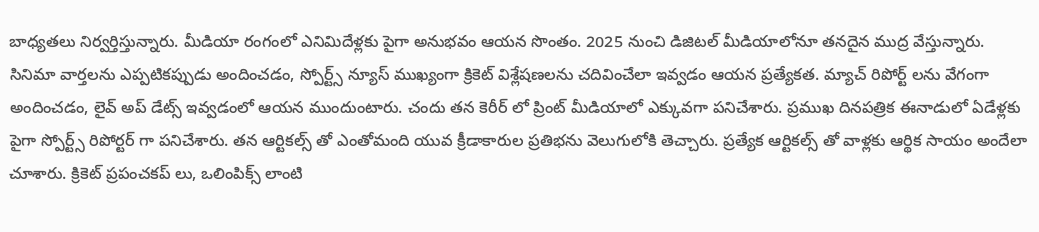బాధ్యతలు నిర్వర్తిస్తున్నారు. మీడియా రంగంలో ఎనిమిదేళ్లకు పైగా అనుభవం ఆయన సొంతం. 2025 నుంచి డిజిటల్ మీడియాలోనూ తనదైన ముద్ర వేస్తున్నారు. సినిమా వార్తలను ఎప్పటికప్పుడు అందించడం, స్పోర్ట్స్ న్యూస్ ముఖ్యంగా క్రికెట్ విశ్లేషణలను చదివించేలా ఇవ్వడం ఆయన ప్రత్యేకత. మ్యాచ్ రిపోర్ట్ లను వేగంగా అందించడం, లైవ్ అప్ డేట్స్ ఇవ్వడంలో ఆయన ముందుంటారు. చందు తన కెరీర్ లో ప్రింట్ మీడియాలో ఎక్కువగా పనిచేశారు. ప్రముఖ దినపత్రిక ఈనాడులో ఏడేళ్లకు పైగా స్పోర్ట్స్ రిపోర్టర్ గా పనిచేశారు. తన ఆర్టికల్స్ తో ఎంతోమంది యువ క్రీడాకారుల ప్రతిభను వెలుగులోకి తెచ్చారు. ప్రత్యేక ఆర్టికల్స్ తో వాళ్లకు ఆర్థిక సాయం అందేలా చూశారు. క్రికెట్ ప్రపంచకప్ లు, ఒలింపిక్స్ లాంటి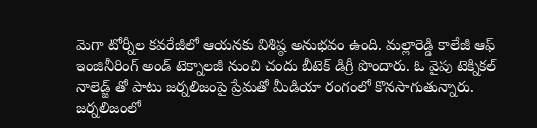మెగా టోర్నీల కవరేజీలో ఆయనకు విశిష్ఠ అనుభవం ఉంది. మల్లారెడ్డి కాలేజీ ఆఫ్ ఇంజినీరింగ్ అండ్ టెక్నాలజీ నుంచి చందు బీటెక్ డిగ్రీ పొందారు. ఓ వైపు టెక్నికల్ నాలెడ్జ్ తో పాటు జర్నలిజంపై ప్రేమతో మీడియా రంగంలో కొనసాగుతున్నారు. జర్నలిజంలో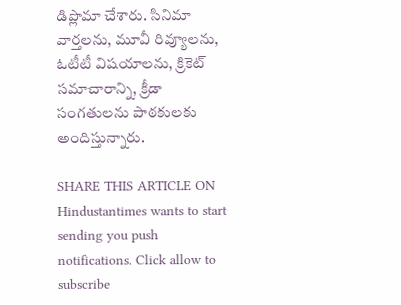డిప్లొమా చేశారు. సినిమా వార్తలను, మూవీ రివ్యూలను, ఓటీటీ విషయాలను, క్రికెట్ సమాచారాన్ని, క్రీడా సంగతులను పాఠకులకు అందిస్తున్నారు.

SHARE THIS ARTICLE ON
Hindustantimes wants to start sending you push notifications. Click allow to subscribe